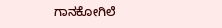ಗಾನಕೋಗಿಲೆ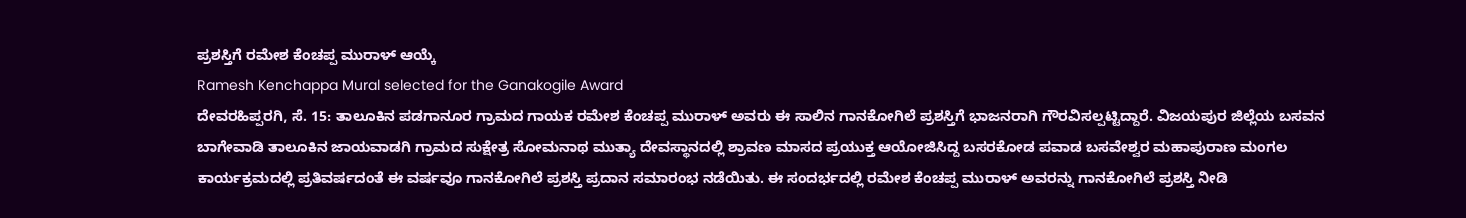ಪ್ರಶಸ್ತಿಗೆ ರಮೇಶ ಕೆಂಚಪ್ಪ ಮುರಾಳ್ ಆಯ್ಕೆ
Ramesh Kenchappa Mural selected for the Ganakogile Award
ದೇವರಹಿಪ್ಪರಗಿ, ಸೆ. 15: ತಾಲೂಕಿನ ಪಡಗಾನೂರ ಗ್ರಾಮದ ಗಾಯಕ ರಮೇಶ ಕೆಂಚಪ್ಪ ಮುರಾಳ್ ಅವರು ಈ ಸಾಲಿನ ಗಾನಕೋಗಿಲೆ ಪ್ರಶಸ್ತಿಗೆ ಭಾಜನರಾಗಿ ಗೌರವಿಸಲ್ಪಟ್ಟಿದ್ದಾರೆ. ವಿಜಯಪುರ ಜಿಲ್ಲೆಯ ಬಸವನ ಬಾಗೇವಾಡಿ ತಾಲೂಕಿನ ಜಾಯವಾಡಗಿ ಗ್ರಾಮದ ಸುಕ್ಷೇತ್ರ ಸೋಮನಾಥ ಮುತ್ಯಾ ದೇವಸ್ಥಾನದಲ್ಲಿ ಶ್ರಾವಣ ಮಾಸದ ಪ್ರಯುಕ್ತ ಆಯೋಜಿಸಿದ್ದ ಬಸರಕೋಡ ಪವಾಡ ಬಸವೇಶ್ವರ ಮಹಾಪುರಾಣ ಮಂಗಲ ಕಾರ್ಯಕ್ರಮದಲ್ಲಿ ಪ್ರತಿವರ್ಷದಂತೆ ಈ ವರ್ಷವೂ ಗಾನಕೋಗಿಲೆ ಪ್ರಶಸ್ತಿ ಪ್ರದಾನ ಸಮಾರಂಭ ನಡೆಯಿತು. ಈ ಸಂದರ್ಭದಲ್ಲಿ ರಮೇಶ ಕೆಂಚಪ್ಪ ಮುರಾಳ್ ಅವರನ್ನು ಗಾನಕೋಗಿಲೆ ಪ್ರಶಸ್ತಿ ನೀಡಿ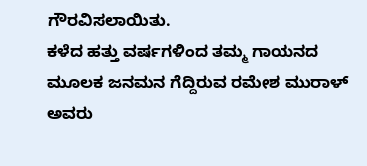ಗೌರವಿಸಲಾಯಿತು.
ಕಳೆದ ಹತ್ತು ವರ್ಷಗಳಿಂದ ತಮ್ಮ ಗಾಯನದ ಮೂಲಕ ಜನಮನ ಗೆದ್ದಿರುವ ರಮೇಶ ಮುರಾಳ್ ಅವರು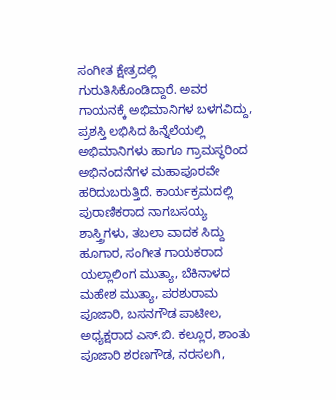ಸಂಗೀತ ಕ್ಷೇತ್ರದಲ್ಲಿ ಗುರುತಿಸಿಕೊಂಡಿದ್ದಾರೆ. ಅವರ ಗಾಯನಕ್ಕೆ ಅಭಿಮಾನಿಗಳ ಬಳಗವಿದ್ದು, ಪ್ರಶಸ್ತಿ ಲಭಿಸಿದ ಹಿನ್ನೆಲೆಯಲ್ಲಿ ಅಭಿಮಾನಿಗಳು ಹಾಗೂ ಗ್ರಾಮಸ್ಥರಿಂದ ಅಭಿನಂದನೆಗಳ ಮಹಾಪೂರವೇ ಹರಿದುಬರುತ್ತಿದೆ. ಕಾರ್ಯಕ್ರಮದಲ್ಲಿ ಪುರಾಣಿಕರಾದ ನಾಗಬಸಯ್ಯ ಶಾಸ್ತ್ರಿಗಳು, ತಬಲಾ ವಾದಕ ಸಿದ್ದು ಹೂಗಾರ, ಸಂಗೀತ ಗಾಯಕರಾದ ಯಲ್ಲಾಲಿಂಗ ಮುತ್ಯಾ, ಬೆಕಿನಾಳದ ಮಹೇಶ ಮುತ್ಯಾ, ಪರಶುರಾಮ ಪೂಜಾರಿ, ಬಸನಗೌಡ ಪಾಟೀಲ, ಅಧ್ಯಕ್ಷರಾದ ಎಸ್.ಬಿ. ಕಲ್ಲೂರ, ಶಾಂತು ಪೂಜಾರಿ ಶರಣಗೌಡ, ನರಸಲಗಿ,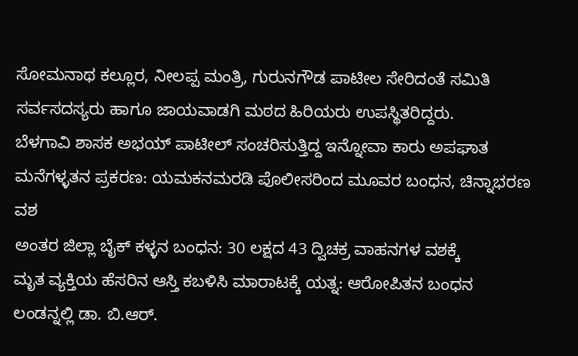ಸೋಮನಾಥ ಕಲ್ಲೂರ, ನೀಲಪ್ಪ ಮಂತ್ರಿ, ಗುರುನಗೌಡ ಪಾಟೀಲ ಸೇರಿದಂತೆ ಸಮಿತಿ ಸರ್ವಸದಸ್ಯರು ಹಾಗೂ ಜಾಯವಾಡಗಿ ಮಠದ ಹಿರಿಯರು ಉಪಸ್ಥಿತರಿದ್ದರು.
ಬೆಳಗಾವಿ ಶಾಸಕ ಅಭಯ್ ಪಾಟೀಲ್ ಸಂಚರಿಸುತ್ತಿದ್ದ ಇನ್ನೋವಾ ಕಾರು ಅಪಘಾತ
ಮನೆಗಳ್ಳತನ ಪ್ರಕರಣ: ಯಮಕನಮರಡಿ ಪೊಲೀಸರಿಂದ ಮೂವರ ಬಂಧನ, ಚಿನ್ನಾಭರಣ ವಶ
ಅಂತರ ಜಿಲ್ಲಾ ಬೈಕ್ ಕಳ್ಳನ ಬಂಧನ: 30 ಲಕ್ಷದ 43 ದ್ವಿಚಕ್ರ ವಾಹನಗಳ ವಶಕ್ಕೆ
ಮೃತ ವ್ಯಕ್ತಿಯ ಹೆಸರಿನ ಆಸ್ತಿ ಕಬಳಿಸಿ ಮಾರಾಟಕ್ಕೆ ಯತ್ನ: ಆರೋಪಿತನ ಬಂಧನ
ಲಂಡನ್ನಲ್ಲಿ ಡಾ. ಬಿ.ಆರ್.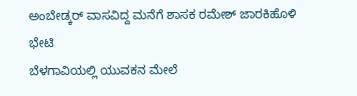ಅಂಬೇಡ್ಕರ್ ವಾಸವಿದ್ದ ಮನೆಗೆ ಶಾಸಕ ರಮೇಶ್ ಜಾರಕಿಹೊಳಿ ಭೇಟಿ
ಬೆಳಗಾವಿಯಲ್ಲಿ ಯುವಕನ ಮೇಲೆ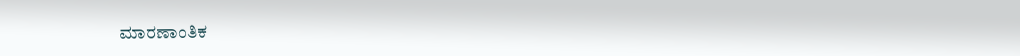ಮಾರಣಾಂತಿಕ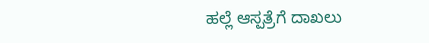ಹಲ್ಲೆ ಆಸ್ಪತ್ರೆಗೆ ದಾಖಲು